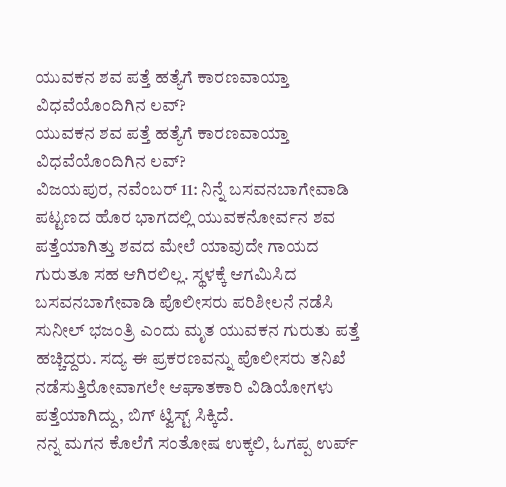ಯುವಕನ ಶವ ಪತ್ತೆ ಹತ್ಯೆಗೆ ಕಾರಣವಾಯ್ತಾ ವಿಧವೆಯೊಂದಿಗಿನ ಲವ್?
ಯುವಕನ ಶವ ಪತ್ತೆ ಹತ್ಯೆಗೆ ಕಾರಣವಾಯ್ತಾ ವಿಧವೆಯೊಂದಿಗಿನ ಲವ್?
ವಿಜಯಪುರ, ನವೆಂಬರ್ 11: ನಿನ್ನೆ ಬಸವನಬಾಗೇವಾಡಿ ಪಟ್ಟಣದ ಹೊರ ಭಾಗದಲ್ಲಿ ಯುವಕನೋರ್ವನ ಶವ ಪತ್ತೆಯಾಗಿತ್ತು ಶವದ ಮೇಲೆ ಯಾವುದೇ ಗಾಯದ ಗುರುತೂ ಸಹ ಆಗಿರಲಿಲ್ಲ. ಸ್ಥಳಕ್ಕೆ ಆಗಮಿಸಿದ ಬಸವನಬಾಗೇವಾಡಿ ಪೊಲೀಸರು ಪರಿಶೀಲನೆ ನಡೆಸಿ ಸುನೀಲ್ ಭಜಂತ್ರಿ ಎಂದು ಮೃತ ಯುವಕನ ಗುರುತು ಪತ್ತೆ ಹಚ್ಚಿದ್ದರು. ಸದ್ಯ ಈ ಪ್ರಕರಣವನ್ನು ಪೊಲೀಸರು ತನಿಖೆ ನಡೆಸುತ್ತಿರೋವಾಗಲೇ ಆಘಾತಕಾರಿ ವಿಡಿಯೋಗಳು ಪತ್ತೆಯಾಗಿದ್ದು, ಬಿಗ್ ಟ್ವಿಸ್ಟ್ ಸಿಕ್ಕಿದೆ.
ನನ್ನ ಮಗನ ಕೊಲೆಗೆ ಸಂತೋಷ ಉಕ್ಕಲಿ, ಓಗಪ್ಪ ಉರ್ಪ್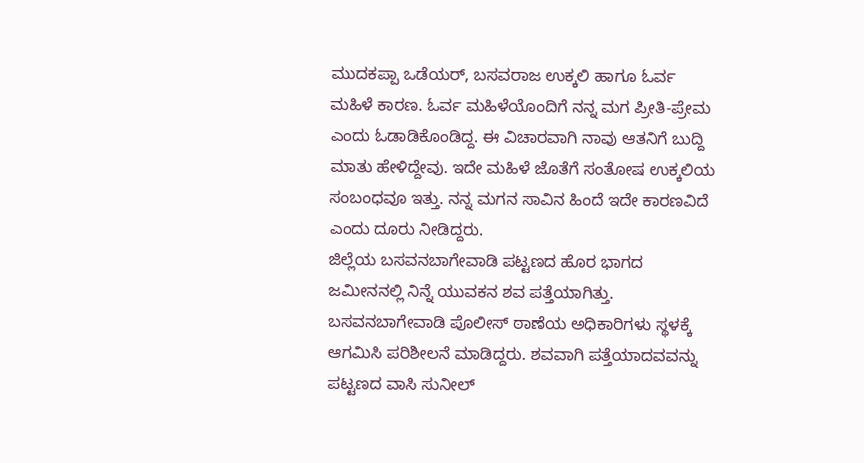ಮುದಕಪ್ಪಾ ಒಡೆಯರ್, ಬಸವರಾಜ ಉಕ್ಕಲಿ ಹಾಗೂ ಓರ್ವ ಮಹಿಳೆ ಕಾರಣ. ಓರ್ವ ಮಹಿಳೆಯೊಂದಿಗೆ ನನ್ನ ಮಗ ಪ್ರೀತಿ-ಪ್ರೇಮ ಎಂದು ಓಡಾಡಿಕೊಂಡಿದ್ದ. ಈ ವಿಚಾರವಾಗಿ ನಾವು ಆತನಿಗೆ ಬುದ್ದಿ ಮಾತು ಹೇಳಿದ್ದೇವು. ಇದೇ ಮಹಿಳೆ ಜೊತೆಗೆ ಸಂತೋಷ ಉಕ್ಕಲಿಯ ಸಂಬಂಧವೂ ಇತ್ತು. ನನ್ನ ಮಗನ ಸಾವಿನ ಹಿಂದೆ ಇದೇ ಕಾರಣವಿದೆ ಎಂದು ದೂರು ನೀಡಿದ್ದರು.
ಜಿಲ್ಲೆಯ ಬಸವನಬಾಗೇವಾಡಿ ಪಟ್ಟಣದ ಹೊರ ಭಾಗದ ಜಮೀನನಲ್ಲಿ ನಿನ್ನೆ ಯುವಕನ ಶವ ಪತ್ತೆಯಾಗಿತ್ತು. ಬಸವನಬಾಗೇವಾಡಿ ಪೊಲೀಸ್ ಠಾಣೆಯ ಅಧಿಕಾರಿಗಳು ಸ್ಥಳಕ್ಕೆ ಆಗಮಿಸಿ ಪರಿಶೀಲನೆ ಮಾಡಿದ್ದರು. ಶವವಾಗಿ ಪತ್ತೆಯಾದವವನ್ನು ಪಟ್ಟಣದ ವಾಸಿ ಸುನೀಲ್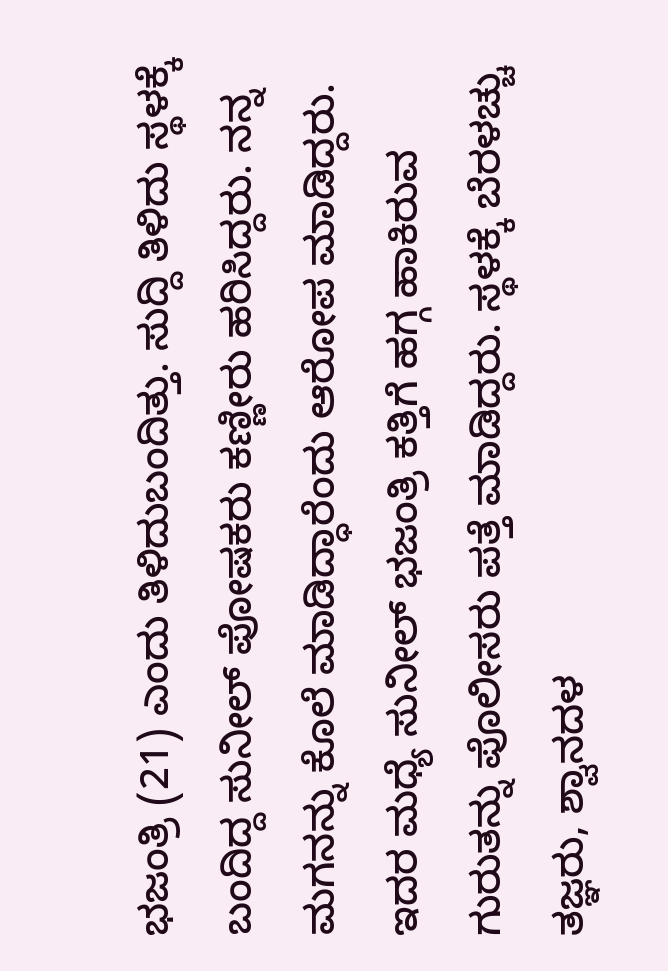ಭಜಂತ್ರಿ (21) ಎಂದು ತಿಳಿದುಬಂದಿತ್ತು. ಸುದ್ದಿ ತಿಳಿದು ಸ್ಥಳಕ್ಕೆ ಬಂದಿದ್ದ ಸುನೀಲ್ ಪೋಷಕರು ಕಣ್ಣೀರು ಹರಿಸಿದ್ದರು. ನನ್ನ ಮಗನನ್ನು ಕೊಲೆ ಮಾಡಿದ್ಧಾರೆಂದು ಆರೋಪ ಮಾಡಿದ್ದರು.
ಇದರ ಮಧ್ಯೆ ಸುನೀಲ್ ಭಜಂತ್ರಿ ಕತ್ತಿಗೆ ಹಗ್ಗ ಹಾಕಿರುವ ಗುರುತನ್ನು ಪೊಲೀಸರು ಪತ್ತೆ ಮಾಡಿದ್ದರು. ಸ್ಥಳಕ್ಕೆ ಬೆರಳಚ್ಚು ತಜ್ಞರು, ಶ್ವಾನದಳ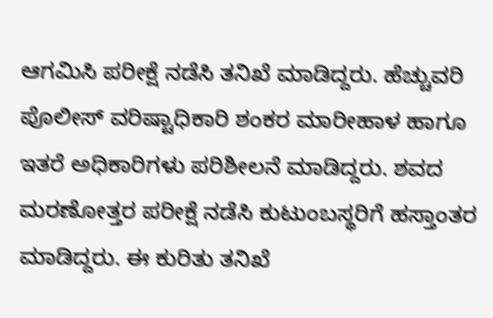ಆಗಮಿಸಿ ಪರೀಕ್ಷೆ ನಡೆಸಿ ತನಿಖೆ ಮಾಡಿದ್ದರು. ಹೆಚ್ಚುವರಿ ಪೊಲೀಸ್ ವರಿಷ್ಟಾಧಿಕಾರಿ ಶಂಕರ ಮಾರೀಹಾಳ ಹಾಗೂ ಇತರೆ ಅಧಿಕಾರಿಗಳು ಪರಿಶೀಲನೆ ಮಾಡಿದ್ದರು. ಶವದ ಮರಣೋತ್ತರ ಪರೀಕ್ಷೆ ನಡೆಸಿ ಕುಟುಂಬಸ್ಥರಿಗೆ ಹಸ್ತಾಂತರ ಮಾಡಿದ್ದರು. ಈ ಕುರಿತು ತನಿಖೆ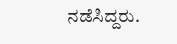ನಡೆಸಿದ್ದರು.